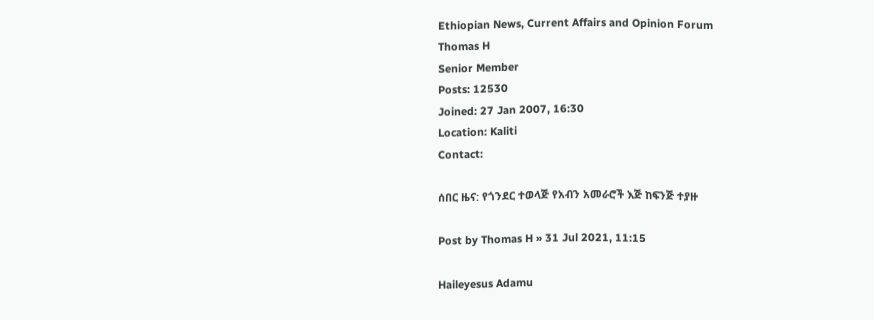Ethiopian News, Current Affairs and Opinion Forum
Thomas H
Senior Member
Posts: 12530
Joined: 27 Jan 2007, 16:30
Location: Kaliti
Contact:

ሰበር ዜና: የጎንደር ተወላጅ የአብን አመራሮች እጅ ከፍንጅ ተያዙ

Post by Thomas H » 31 Jul 2021, 11:15

Haileyesus Adamu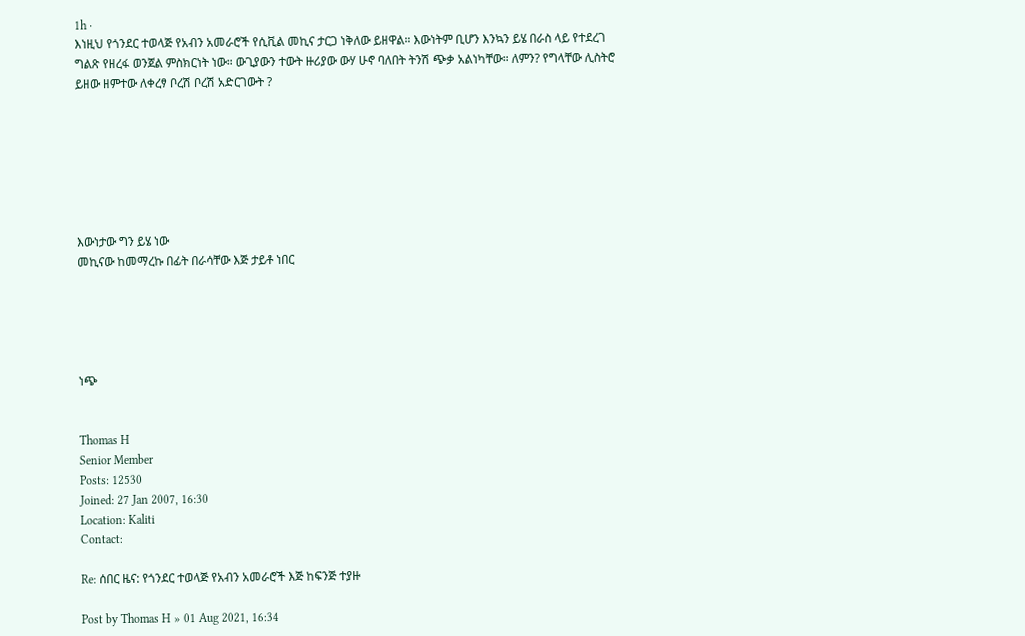1h ·
እነዚህ የጎንደር ተወላጅ የአብን አመራሮች የሲቪል መኪና ታርጋ ነቅለው ይዘዋል። እውነትም ቢሆን እንኳን ይሄ በራስ ላይ የተደረገ ግልጽ የዘረፋ ወንጀል ምስክርነት ነው። ውጊያውን ተውት ዙሪያው ውሃ ሁኖ ባለበት ትንሽ ጭቃ አልነካቸው። ለምን? የግላቸው ሊስትሮ ይዘው ዘምተው ለቀረፃ ቦረሽ ቦረሽ አድርገውት ?







እውነታው ግን ይሄ ነው
መኪናው ከመማረኩ በፊት በራሳቸው እጅ ታይቶ ነበር





ነጭ


Thomas H
Senior Member
Posts: 12530
Joined: 27 Jan 2007, 16:30
Location: Kaliti
Contact:

Re: ሰበር ዜና: የጎንደር ተወላጅ የአብን አመራሮች እጅ ከፍንጅ ተያዙ

Post by Thomas H » 01 Aug 2021, 16:34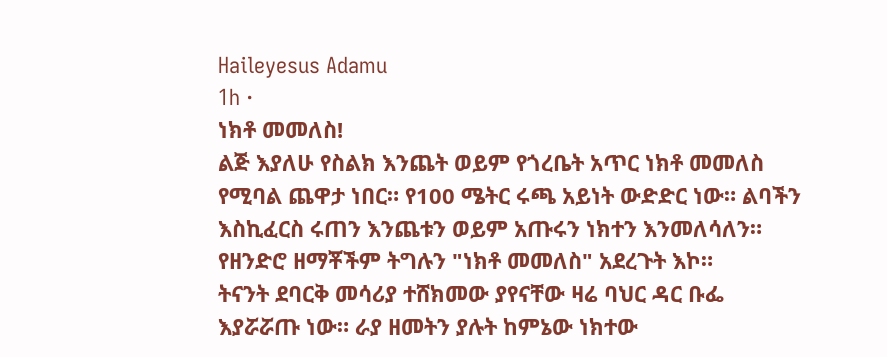Haileyesus Adamu
1h ·
ነክቶ መመለስ!
ልጅ እያለሁ የስልክ እንጨት ወይም የጎረቤት አጥር ነክቶ መመለስ የሚባል ጨዋታ ነበር። የ100 ሜትር ሩጫ አይነት ውድድር ነው። ልባችን እስኪፈርስ ሩጠን እንጨቱን ወይም አጡሩን ነክተን እንመለሳለን። የዘንድሮ ዘማቾችም ትግሉን "ነክቶ መመለስ" አደረጉት እኮ።
ትናንት ደባርቅ መሳሪያ ተሸክመው ያየናቸው ዛሬ ባህር ዳር ቡፌ እያሯሯጡ ነው። ራያ ዘመትን ያሉት ከምኔው ነክተው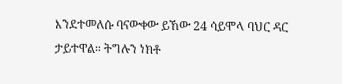እንደተመለሱ ባናውቀው ይኸው 24 ሳይሞላ ባህር ዳር ታይተዋል። ትግሉን ነክቶ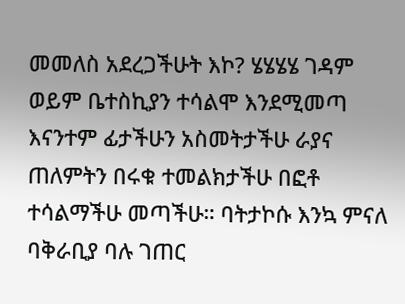መመለስ አደረጋችሁት እኮ? ሄሄሄሄ ገዳም ወይም ቤተስኪያን ተሳልሞ እንደሚመጣ እናንተም ፊታችሁን አስመትታችሁ ራያና ጠለምትን በሩቁ ተመልክታችሁ በፎቶ ተሳልማችሁ መጣችሁ። ባትታኮሱ እንኳ ምናለ ባቅራቢያ ባሉ ገጠር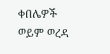ቀበሌዎች ወይም ወረዳ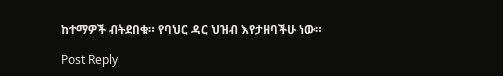ከተማዎች ብትደበቁ። የባህር ዳር ህዝብ እየታዘባችሁ ነው።

Post Reply